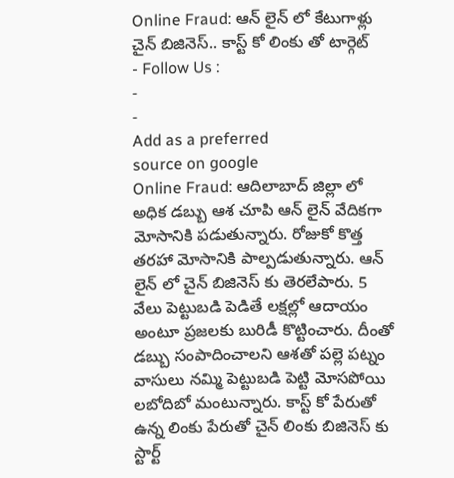Online Fraud: ఆన్ లైన్ లో కేటుగాళ్లు చైన్ బిజినెస్.. కాస్ట్ కో లింకు తో టార్గెట్
- Follow Us :
-
-
Add as a preferred
source on google
Online Fraud: ఆదిలాబాద్ జిల్లా లో అధిక డబ్బు ఆశ చూపి ఆన్ లైన్ వేదికగా మోసానికి పడుతున్నారు. రోజుకో కొత్త తరహా మోసానికి పాల్పడుతున్నారు. ఆన్ లైన్ లో చైన్ బిజినెస్ కు తెరలేపారు. 5 వేలు పెట్టుబడి పెడితే లక్షల్లో ఆదాయం అంటూ ప్రజలకు బురిడీ కొట్టించారు. దీంతో డబ్బు సంపాదించాలని ఆశతో పల్లె పట్నం వాసులు నమ్మి పెట్టుబడి పెట్టి మోసపోయి లబోదిబో మంటున్నారు. కాస్ట్ కో పేరుతో ఉన్న లింకు పేరుతో చైన్ లింకు బిజినెస్ కు స్టార్ట్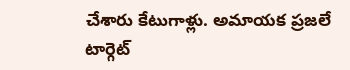చేశారు కేటుగాళ్లు. అమాయక ప్రజలే టార్గెట్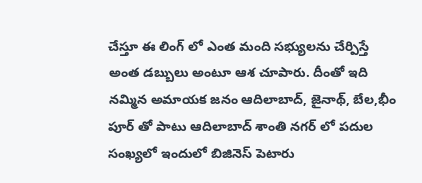చేస్తూ ఈ లింగ్ లో ఎంత మంది సభ్యులను చేర్పిస్తే అంత డబ్బులు అంటూ ఆశ చూపారు. దీంతో ఇది నమ్మిన అమాయక జనం ఆదిలాబాద్, జైనాథ్, బేల,భీం పూర్ తో పాటు ఆదిలాబాద్ శాంతి నగర్ లో పదుల సంఖ్యలో ఇందులో బిజినెస్ పెటారు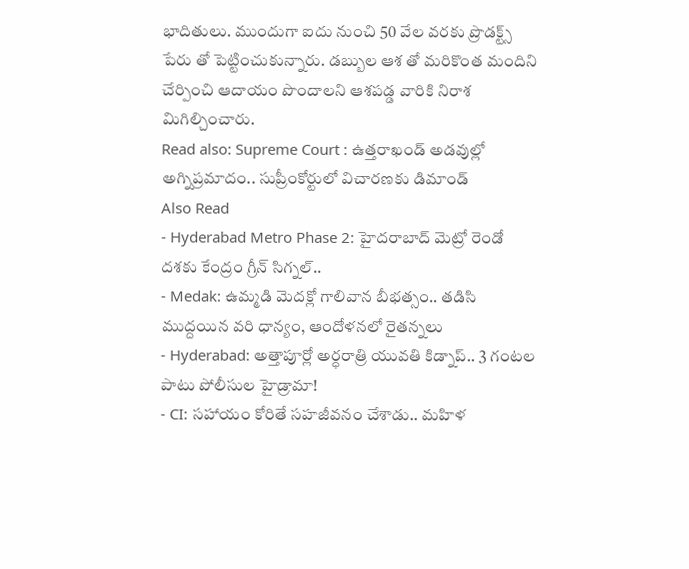భాదితులు. ముందుగా ఐదు నుంచి 50 వేల వరకు ప్రొడక్ట్స్ పేరు తో పెట్టించుకున్నారు. డబ్బుల ఆశ తో మరికొంత మందిని చేర్పించి ఆదాయం పొందాలని ఆశపడ్డ వారికి నిరాశ మిగిల్చించారు.
Read also: Supreme Court : ఉత్తరాఖండ్ అడవుల్లో అగ్నిప్రమాదం.. సుప్రీంకోర్టులో విచారణకు డిమాండ్
Also Read
- Hyderabad Metro Phase 2: హైదరాబాద్ మెట్రో రెండో దశకు కేంద్రం గ్రీన్ సిగ్నల్..
- Medak: ఉమ్మడి మెదక్లో గాలివాన బీభత్సం.. తడిసి ముద్దయిన వరి ధాన్యం, ఆందోళనలో రైతన్నలు
- Hyderabad: అత్తాపూర్లో అర్ధరాత్రి యువతి కిడ్నాప్.. 3 గంటల పాటు పోలీసుల హైడ్రామా!
- CI: సహాయం కోరితే సహజీవనం చేశాడు.. మహిళ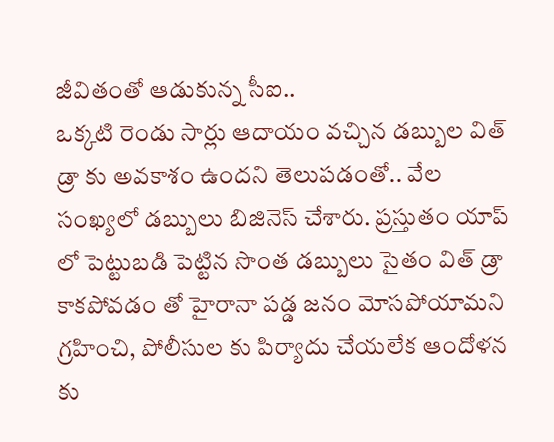జీవితంతో ఆడుకున్న సీఐ..
ఒక్కటి రెండు సార్లు ఆదాయం వచ్చిన డబ్బుల విత్ డ్రా కు అవకాశం ఉందని తెలుపడంతో.. వేల సంఖ్యలో డబ్బులు బిజినెస్ చేశారు. ప్రస్తుతం యాప్ లో పెట్టుబడి పెట్టిన సొంత డబ్బులు సైతం విత్ డ్రా కాకపోవడం తో హైరానా పడ్డ జనం మోసపోయామని గ్రహించి, పోలీసుల కు పిర్యాదు చేయలేక ఆందోళన కు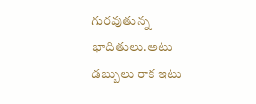గురవుతున్న భాదితులు.అటు డబ్బులు రాక ఇటు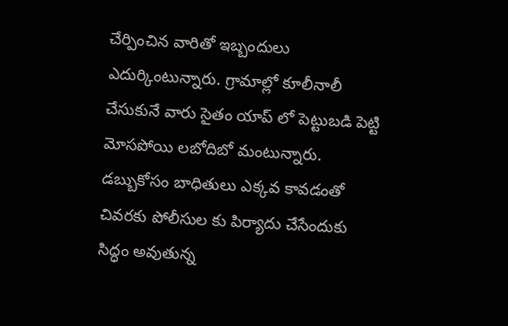చేర్పించిన వారితో ఇబ్బందులు ఎదుర్కింటున్నారు. గ్రామాల్లో కూలీనాలీ చేసుకునే వారు సైతం యాప్ లో పెట్టుబడి పెట్టి మోసపోయి లబోదిబో మంటున్నారు. డబ్బుకోసం బాధితులు ఎక్కవ కావడంతో చివరకు పోలీసుల కు పిర్యాదు చేసేందుకు సిద్ధం అవుతున్న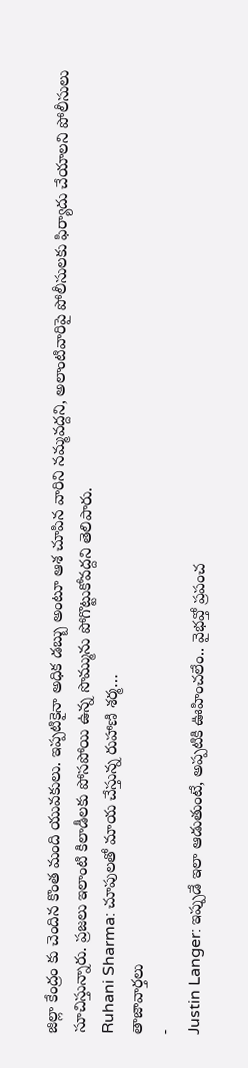జిల్లా కేంద్రం కు చెందిన కొంత మంది యువకులు. ఇప్పటికైనా అధిక డబ్బు అంటూ ఆశ చూపిన వారిని నమ్మవద్దని, అలాంటివారిపై పోలీసులకు ఫిర్యాదు చేయాలని పోలీసులు సూచిస్తున్నారు. ప్రజలు ఇలాంటి కిలాడీలకు పోసపోయి ఉన్న సొమ్మును పోగొట్టుకోవద్దని తెలిపారు.
Ruhani Sharma: చూపులతో మాయ చేస్తున్న రుహాణి శర్మ…
తాజావార్తలు
-
Justin Langer: ఇప్పుడే ఇలా ఆడుతుంటే, అప్పటికి ఊహించలేం.. వైభవ్తో ప్రపంచ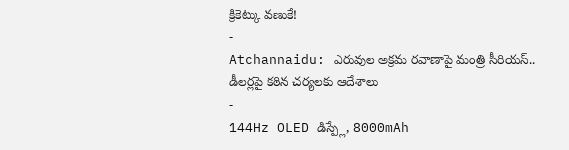క్రికెట్కు వణుకే!
-
Atchannaidu: ఎరువుల అక్రమ రవాణాపై మంత్రి సీరియస్.. డీలర్లపై కఠిన చర్యలకు ఆదేశాలు
-
144Hz OLED డిస్ప్లే, 8000mAh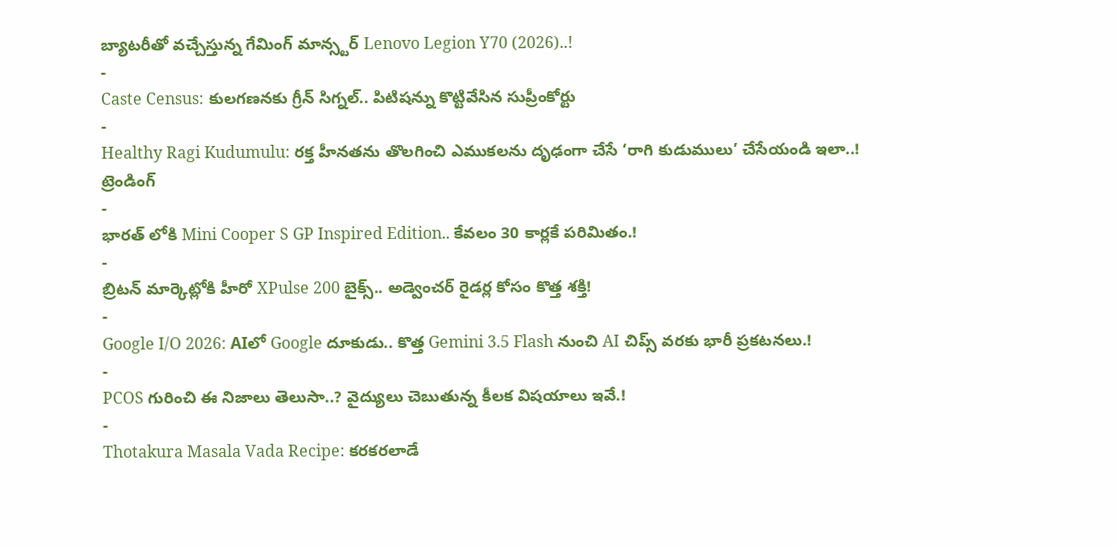బ్యాటరీతో వచ్చేస్తున్న గేమింగ్ మాన్స్టర్ Lenovo Legion Y70 (2026)..!
-
Caste Census: కులగణనకు గ్రీన్ సిగ్నల్.. పిటిషన్ను కొట్టివేసిన సుప్రీంకోర్టు
-
Healthy Ragi Kudumulu: రక్త హీనతను తొలగించి ఎముకలను దృఢంగా చేసే ‘రాగి కుడుములు’ చేసేయండి ఇలా..!
ట్రెండింగ్
-
భారత్ లోకి Mini Cooper S GP Inspired Edition.. కేవలం 30 కార్లకే పరిమితం.!
-
బ్రిటన్ మార్కెట్లోకి హీరో XPulse 200 బైక్స్.. అడ్వెంచర్ రైడర్ల కోసం కొత్త శక్తి!
-
Google I/O 2026: AIలో Google దూకుడు.. కొత్త Gemini 3.5 Flash నుంచి AI చిప్స్ వరకు భారీ ప్రకటనలు.!
-
PCOS గురించి ఈ నిజాలు తెలుసా..? వైద్యులు చెబుతున్న కీలక విషయాలు ఇవే.!
-
Thotakura Masala Vada Recipe: కరకరలాడే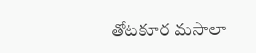తోటకూర మసాలా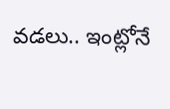వడలు.. ఇంట్లోనే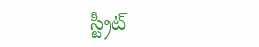స్ట్రీట్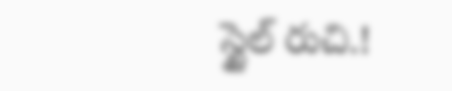స్టైల్ రుచి.!